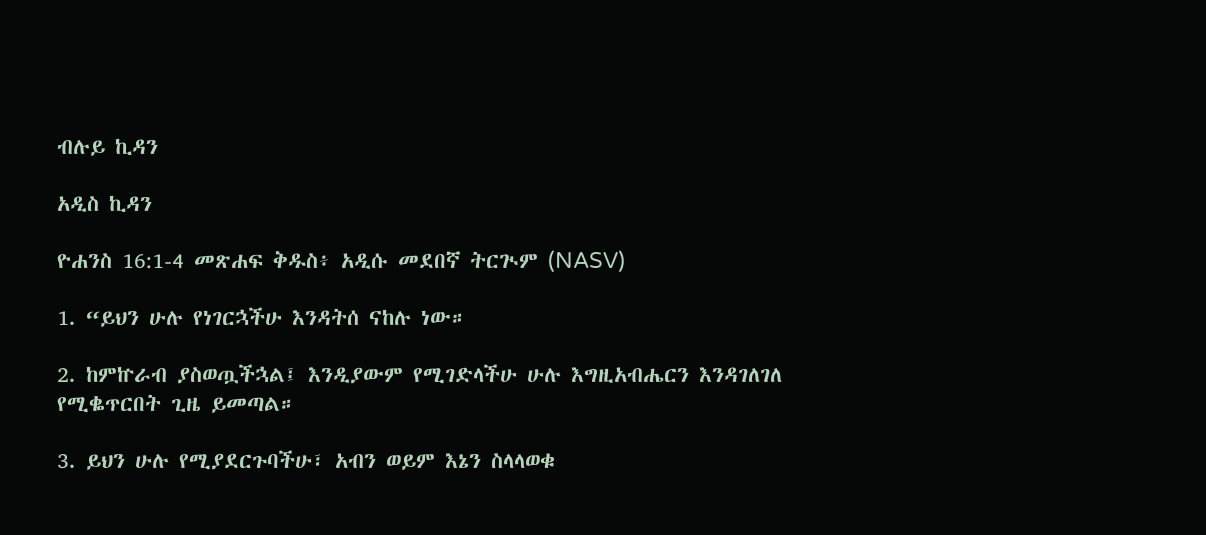ብሉይ ኪዳን

አዲስ ኪዳን

ዮሐንስ 16:1-4 መጽሐፍ ቅዱስ፥ አዲሱ መደበኛ ትርጒም (NASV)

1. “ይህን ሁሉ የነገርኋችሁ እንዳትሰ ናከሉ ነው።

2. ከምኵራብ ያስወጧችኋል፤ እንዲያውም የሚገድላችሁ ሁሉ እግዚአብሔርን እንዳገለገለ የሚቈጥርበት ጊዜ ይመጣል።

3. ይህን ሁሉ የሚያደርጉባችሁ፣ አብን ወይም እኔን ስላላወቁ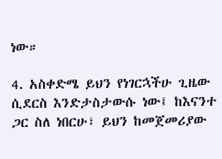ነው።

4. አስቀድሜ ይህን የነገርኋችሁ ጊዜው ሲደርስ እንድታስታውሱ ነው፤ ከእናንተ ጋር ስለ ነበርሁ፣ ይህን ከመጀመሪያው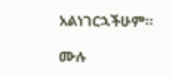አልነገርኋችሁም።

ሙሉ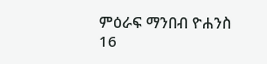ምዕራፍ ማንበብ ዮሐንስ 16